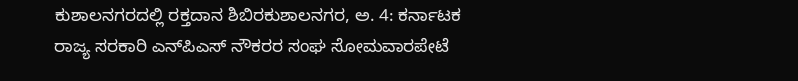ಕುಶಾಲನಗರದಲ್ಲಿ ರಕ್ತದಾನ ಶಿಬಿರಕುಶಾಲನಗರ, ಅ. 4: ಕರ್ನಾಟಕ ರಾಜ್ಯ ಸರಕಾರಿ ಎನ್‍ಪಿಎಸ್ ನೌಕರರ ಸಂಘ ಸೋಮವಾರಪೇಟೆ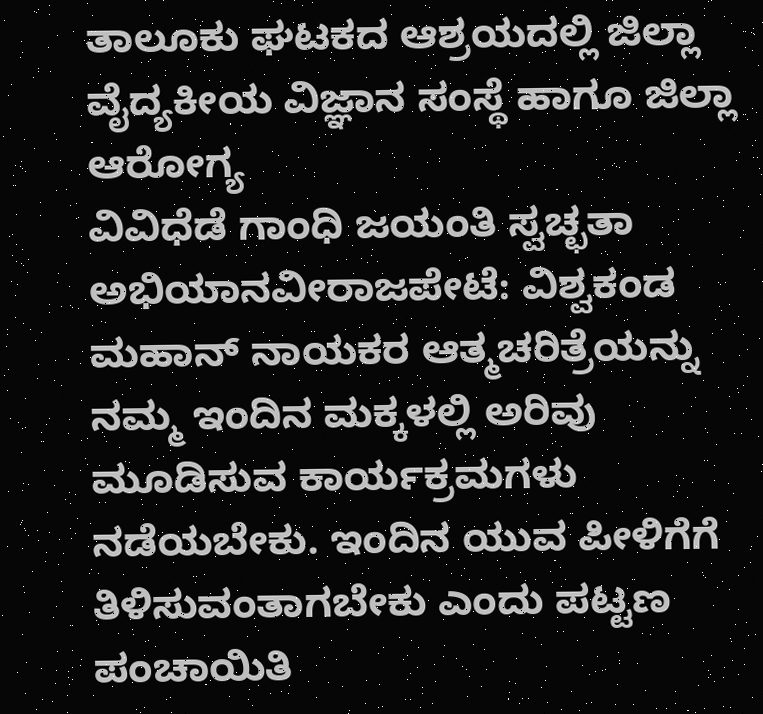ತಾಲೂಕು ಘಟಕದ ಆಶ್ರಯದಲ್ಲಿ ಜಿಲ್ಲಾ ವೈದ್ಯಕೀಯ ವಿಜ್ಞಾನ ಸಂಸ್ಥೆ ಹಾಗೂ ಜಿಲ್ಲಾ ಆರೋಗ್ಯ
ವಿವಿಧೆಡೆ ಗಾಂಧಿ ಜಯಂತಿ ಸ್ವಚ್ಛತಾ ಅಭಿಯಾನವೀರಾಜಪೇಟೆ: ವಿಶ್ವಕಂಡ ಮಹಾನ್ ನಾಯಕರ ಆತ್ಮಚರಿತ್ರೆಯನ್ನು ನಮ್ಮ ಇಂದಿನ ಮಕ್ಕಳಲ್ಲಿ ಅರಿವು ಮೂಡಿಸುವ ಕಾರ್ಯಕ್ರಮಗಳು ನಡೆಯಬೇಕು. ಇಂದಿನ ಯುವ ಪೀಳಿಗೆಗೆ ತಿಳಿಸುವಂತಾಗಬೇಕು ಎಂದು ಪಟ್ಟಣ ಪಂಚಾಯಿತಿ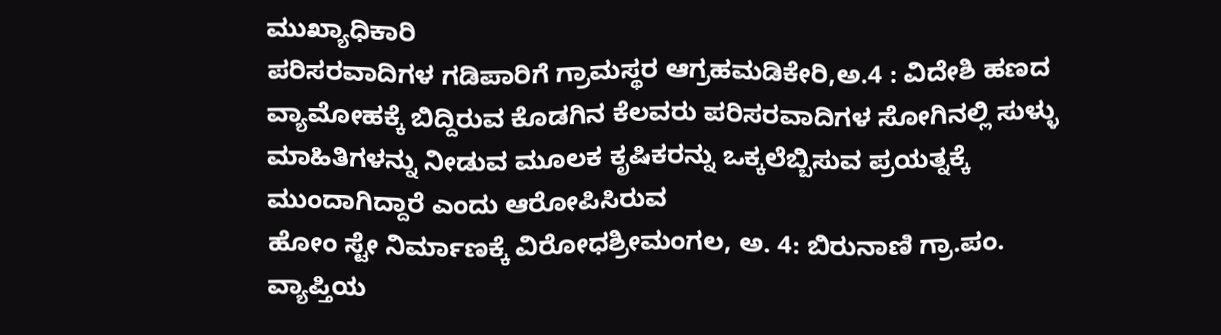ಮುಖ್ಯಾಧಿಕಾರಿ
ಪರಿಸರವಾದಿಗಳ ಗಡಿಪಾರಿಗೆ ಗ್ರಾಮಸ್ಥರ ಆಗ್ರಹಮಡಿಕೇರಿ,ಅ.4 : ವಿದೇಶಿ ಹಣದ ವ್ಯಾಮೋಹಕ್ಕೆ ಬಿದ್ದಿರುವ ಕೊಡಗಿನ ಕೆಲವರು ಪರಿಸರವಾದಿಗಳ ಸೋಗಿನಲ್ಲಿ ಸುಳ್ಳು ಮಾಹಿತಿಗಳನ್ನು ನೀಡುವ ಮೂಲಕ ಕೃಷಿಕರನ್ನು ಒಕ್ಕಲೆಬ್ಬಿಸುವ ಪ್ರಯತ್ನಕ್ಕೆ ಮುಂದಾಗಿದ್ದಾರೆ ಎಂದು ಆರೋಪಿಸಿರುವ
ಹೋಂ ಸ್ಟೇ ನಿರ್ಮಾಣಕ್ಕೆ ವಿರೋಧಶ್ರೀಮಂಗಲ, ಅ. 4: ಬಿರುನಾಣಿ ಗ್ರಾ.ಪಂ. ವ್ಯಾಪ್ತಿಯ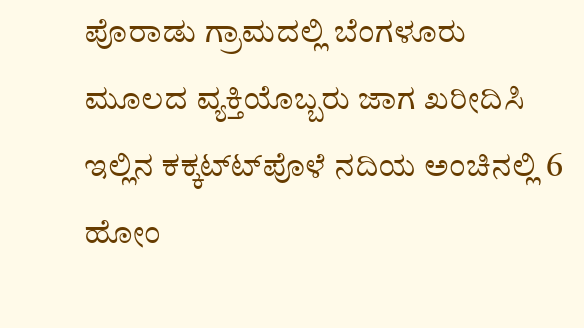ಪೊರಾಡು ಗ್ರಾಮದಲ್ಲಿ ಬೆಂಗಳೂರು ಮೂಲದ ವ್ಯಕ್ತಿಯೊಬ್ಬರು ಜಾಗ ಖರೀದಿಸಿ ಇಲ್ಲಿನ ಕಕ್ಕಟ್ಟ್‍ಪೊಳೆ ನದಿಯ ಅಂಚಿನಲ್ಲಿ 6 ಹೋಂ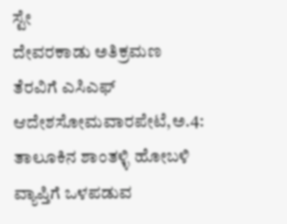ಸ್ಟೇ
ದೇವರಕಾಡು ಅತಿಕ್ರಮಣ ತೆರವಿಗೆ ಎಸಿಎಫ್ ಆದೇಶಸೋಮವಾರಪೇಟೆ,ಅ.4: ತಾಲೂಕಿನ ಶಾಂತಳ್ಳಿ ಹೋಬಳಿ ವ್ಯಾಪ್ತಿಗೆ ಒಳಪಡುವ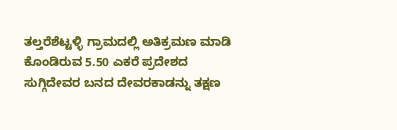ತಲ್ತರೆಶೆಟ್ಟಳ್ಳಿ ಗ್ರಾಮದಲ್ಲಿ ಅತಿಕ್ರಮಣ ಮಾಡಿ ಕೊಂಡಿರುವ 5.50 ಎಕರೆ ಪ್ರದೇಶದ ಸುಗ್ಗಿದೇವರ ಬನದ ದೇವರಕಾಡನ್ನು ತಕ್ಷಣ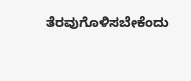ತೆರವುಗೊಳಿಸಬೇಕೆಂದು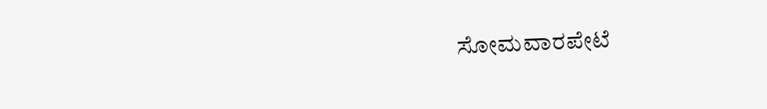ಸೋಮವಾರಪೇಟೆ